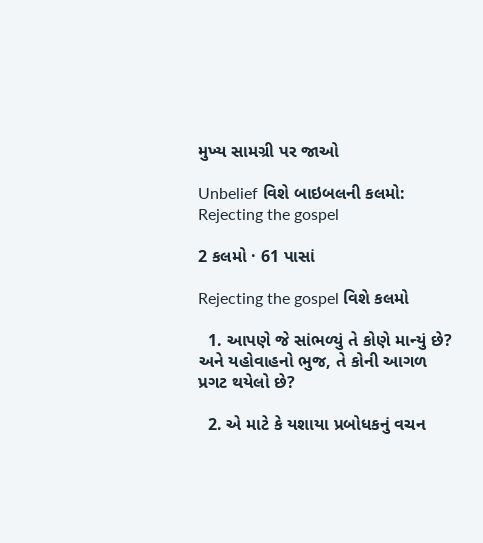મુખ્ય સામગ્રી પર જાઓ

Unbelief વિશે બાઇબલની કલમો: Rejecting the gospel

2 કલમો · 61 પાસાં

Rejecting the gospel વિશે કલમો

  1. આપણે જે સાંભળ્યું તે કોણે માન્યું છે? અને યહોવાહનો ભુજ, તે કોની આગળ પ્રગટ થયેલો છે?

  2. એ માટે કે યશાયા પ્રબોધકનું વચન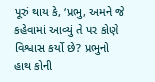પૂરું થાય કે, ‘પ્રભુ, અમને જે કહેવામાં આવ્યું તે પર કોણે વિશ્વાસ કર્યો છે? પ્રભુનો હાથ કોની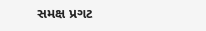સમક્ષ પ્રગટ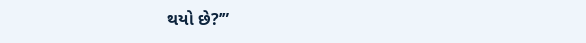થયો છે?’”